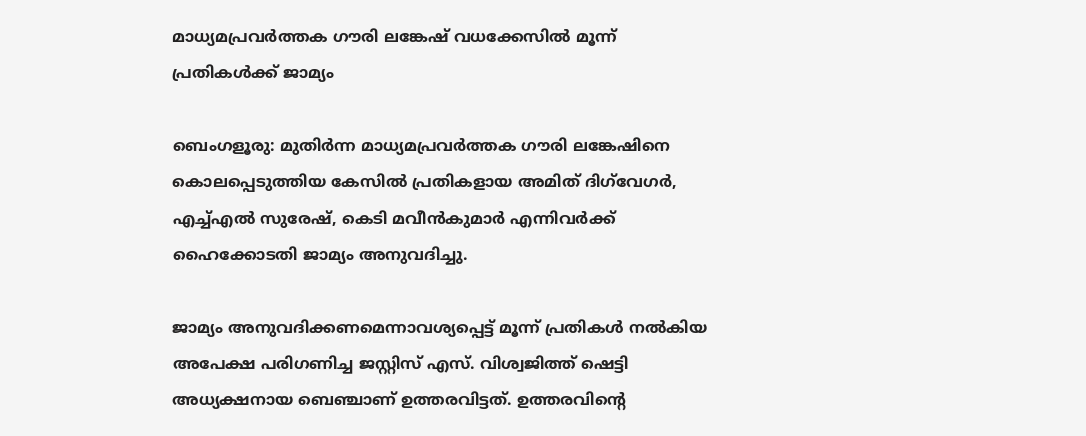മാധ്യമപ്രവർത്തക ഗൗരി ലങ്കേഷ് വധക്കേസിൽ മൂന്ന് പ്രതികൾക്ക് ജാമ്യം

ബെംഗളൂരു: മുതിർന്ന മാധ്യമപ്രവർത്തക ഗൗരി ലങ്കേഷിനെ കൊലപ്പെടുത്തിയ കേസിൽ പ്രതികളായ അമിത് ദിഗ്‌വേഗർ, എച്ച്എൽ സുരേഷ്, കെടി മവീൻകുമാർ എന്നിവർക്ക് ഹൈക്കോടതി ജാമ്യം അനുവദിച്ചു.

ജാമ്യം അനുവദിക്കണമെന്നാവശ്യപ്പെട്ട് മൂന്ന് പ്രതികൾ നൽകിയ അപേക്ഷ പരിഗണിച്ച ജസ്റ്റിസ് എസ്. വിശ്വജിത്ത് ഷെട്ടി അധ്യക്ഷനായ ബെഞ്ചാണ് ഉത്തരവിട്ടത്. ഉത്തരവിൻ്റെ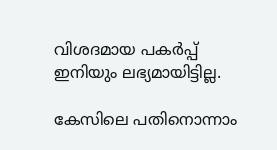വിശദമായ പകർപ്പ് ഇനിയും ലഭ്യമായിട്ടില്ല.

കേസിലെ പതിനൊന്നാം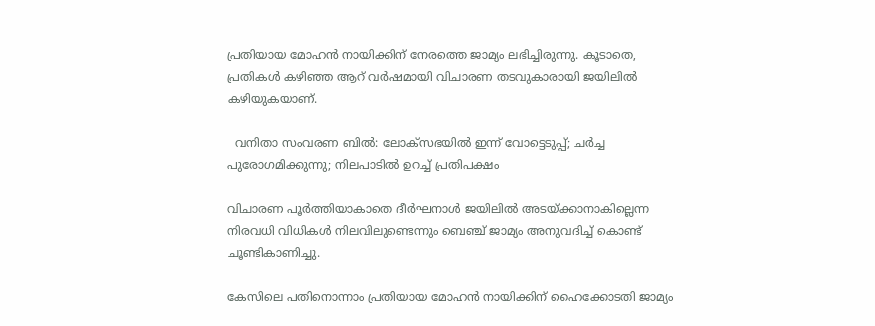പ്രതിയായ മോഹൻ നായിക്കിന് നേരത്തെ ജാമ്യം ലഭിച്ചിരുന്നു. കൂടാതെ, പ്രതികൾ കഴിഞ്ഞ ആറ് വർഷമായി വിചാരണ തടവുകാരായി ജയിലിൽ കഴിയുകയാണ്.

  വനിതാ സംവരണ ബില്‍: ലോക്‌സഭയില്‍ ഇന്ന് വോട്ടെടുപ്പ്; ചര്‍ച്ച പുരോഗമിക്കുന്നു; നിലപാടില്‍ ഉറച്ച് പ്രതിപക്ഷം

വിചാരണ പൂർത്തിയാകാതെ ദീർഘനാൾ ജയിലിൽ അടയ്ക്കാനാകില്ലെന്ന നിരവധി വിധികൾ നിലവിലുണ്ടെന്നും ബെഞ്ച് ജാമ്യം അനുവദിച്ച് കൊണ്ട് ചൂണ്ടികാണിച്ചു.

കേസിലെ പതിനൊന്നാം പ്രതിയായ മോഹൻ നായിക്കിന് ഹൈക്കോടതി ജാമ്യം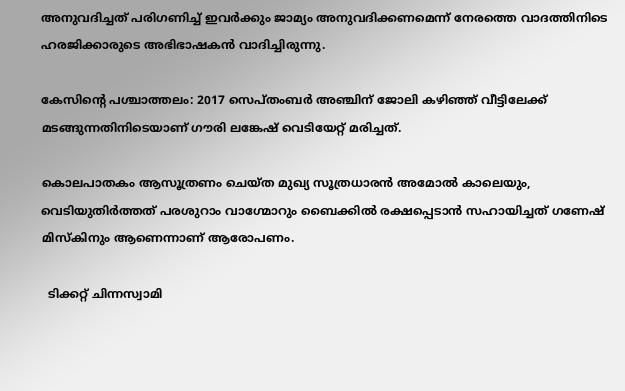അനുവദിച്ചത് പരിഗണിച്ച് ഇവർക്കും ജാമ്യം അനുവദിക്കണമെന്ന് നേരത്തെ വാദത്തിനിടെ ഹരജിക്കാരുടെ അഭിഭാഷകൻ വാദിച്ചിരുന്നു.

കേസിൻ്റെ പശ്ചാത്തലം: 2017 സെപ്തംബർ അഞ്ചിന് ജോലി കഴിഞ്ഞ് വീട്ടിലേക്ക് മടങ്ങുന്നതിനിടെയാണ് ഗൗരി ലങ്കേഷ് വെടിയേറ്റ് മരിച്ചത്.

കൊലപാതകം ആസൂത്രണം ചെയ്ത മുഖ്യ സൂത്രധാരൻ അമോൽ കാലെയും, വെടിയുതിർത്തത് പരശുറാം വാഗ്മോറും ബൈക്കിൽ രക്ഷപ്പെടാൻ സഹായിച്ചത് ഗണേഷ് മിസ്കിനും ആണെന്നാണ് ആരോപണം.

  ടിക്കറ്റ് ചിന്നസ്വാമി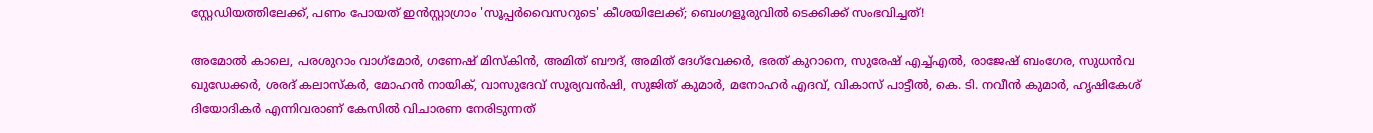സ്റ്റേഡിയത്തിലേക്ക്, പണം പോയത് ഇൻസ്റ്റാഗ്രാം 'സൂപ്പർവൈസറുടെ' കീശയിലേക്ക്; ബെംഗളൂരുവിൽ ടെക്കിക്ക് സംഭവിച്ചത്!

അമോൽ കാലെ, പരശുറാം വാഗ്‌മോർ, ഗണേഷ് മിസ്‌കിൻ, അമിത് ബൗദ്, അമിത് ദേഗ്‌വേക്കർ, ഭരത് കുറാനെ, സുരേഷ് എച്ച്എൽ, രാജേഷ് ബംഗേര, സുധൻവ ഖുഡേക്കർ, ശരദ് കലാസ്‌കർ, മോഹൻ നായിക്, വാസുദേവ് സൂര്യവൻഷി, സുജിത് കുമാർ, മനോഹർ എദവ്, വികാസ് പാട്ടീൽ, കെ. ടി. നവീൻ കുമാർ, ഹൃഷികേശ് ദിയോദികർ എന്നിവരാണ് കേസിൽ വിചാരണ നേരിടുന്നത്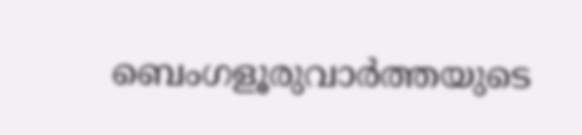ബെംഗളൂരുവാർത്തയുടെ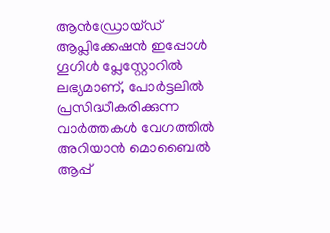ആൻഡ്രോയ്ഡ് ആപ്ലിക്കേഷൻ ഇപ്പോൾ ഗൂഗിൾ പ്ലേസ്റ്റോറിൽ ലഭ്യമാണ്, പോർട്ടലിൽ പ്രസിദ്ധീകരിക്കുന്ന വാർത്തകൾ വേഗത്തിൽ അറിയാൻ മൊബൈൽ ആപ്പ്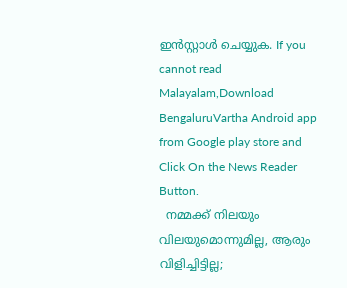ഇൻസ്റ്റാൾ ചെയ്യുക. If you cannot read Malayalam,Download BengaluruVartha Android app from Google play store and Click On the News Reader Button.
  നമ്മക്ക് നിലയും വിലയുമൊന്നുമില്ല, ആരും വിളിച്ചിട്ടില്ല;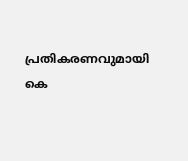പ്രതികരണവുമായി കെ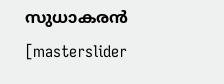സുധാകരൻ
[masterslider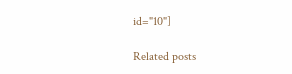id="10"]

Related posts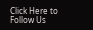Click Here to Follow Us